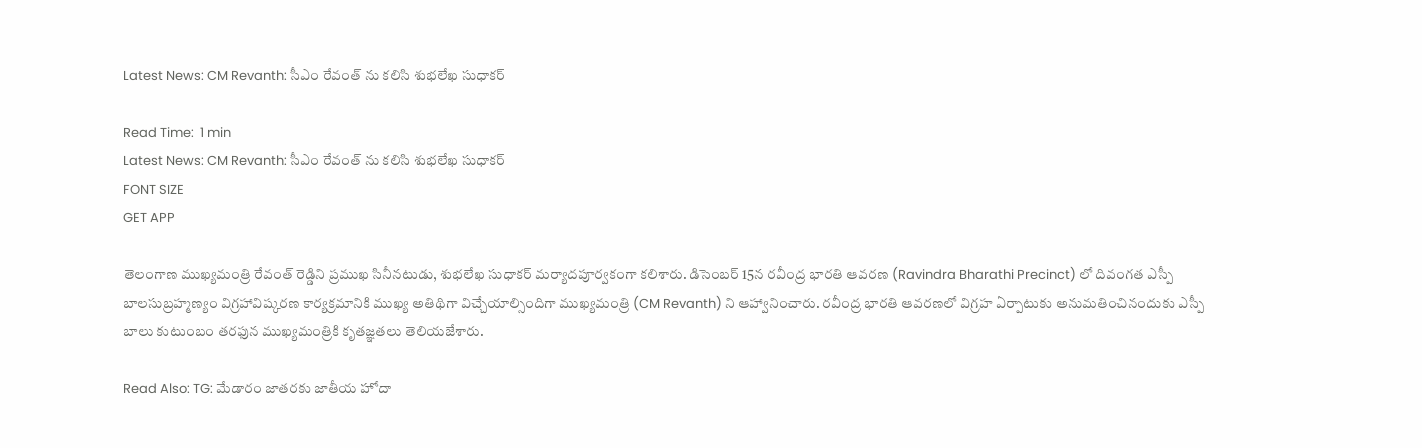Latest News: CM Revanth: సీఎం రేవంత్ ను కలిసి శుభలేఖ సుధాకర్

Read Time:  1 min
Latest News: CM Revanth: సీఎం రేవంత్ ను కలిసి శుభలేఖ సుధాకర్
FONT SIZE
GET APP

తెలంగాణ ముఖ్యమంత్రి రేవంత్ రెడ్డిని ప్రముఖ సినీనటుడు, శుభలేఖ సుధాకర్ మర్యాదపూర్వకంగా కలిశారు. డిసెంబర్ 15న రవీంద్ర భారతి ఆవరణ (Ravindra Bharathi Precinct) లో దివంగత ఎస్పీ బాలసుబ్రహ్మణ్యం విగ్రహావిష్కరణ కార్యక్రమానికి ముఖ్య అతిథిగా విచ్చేయాల్సిందిగా ముఖ్యమంత్రి (CM Revanth) ని ఆహ్వానించారు. రవీంద్ర భారతి ఆవరణలో విగ్రహ ఏర్పాటుకు అనుమతించినందుకు ఎస్పీ బాలు కుటుంబం తరఫున ముఖ్యమంత్రికి కృతజ్ఞతలు తెలియజేశారు.

Read Also: TG: మేడారం జాతరకు జాతీయ హోదా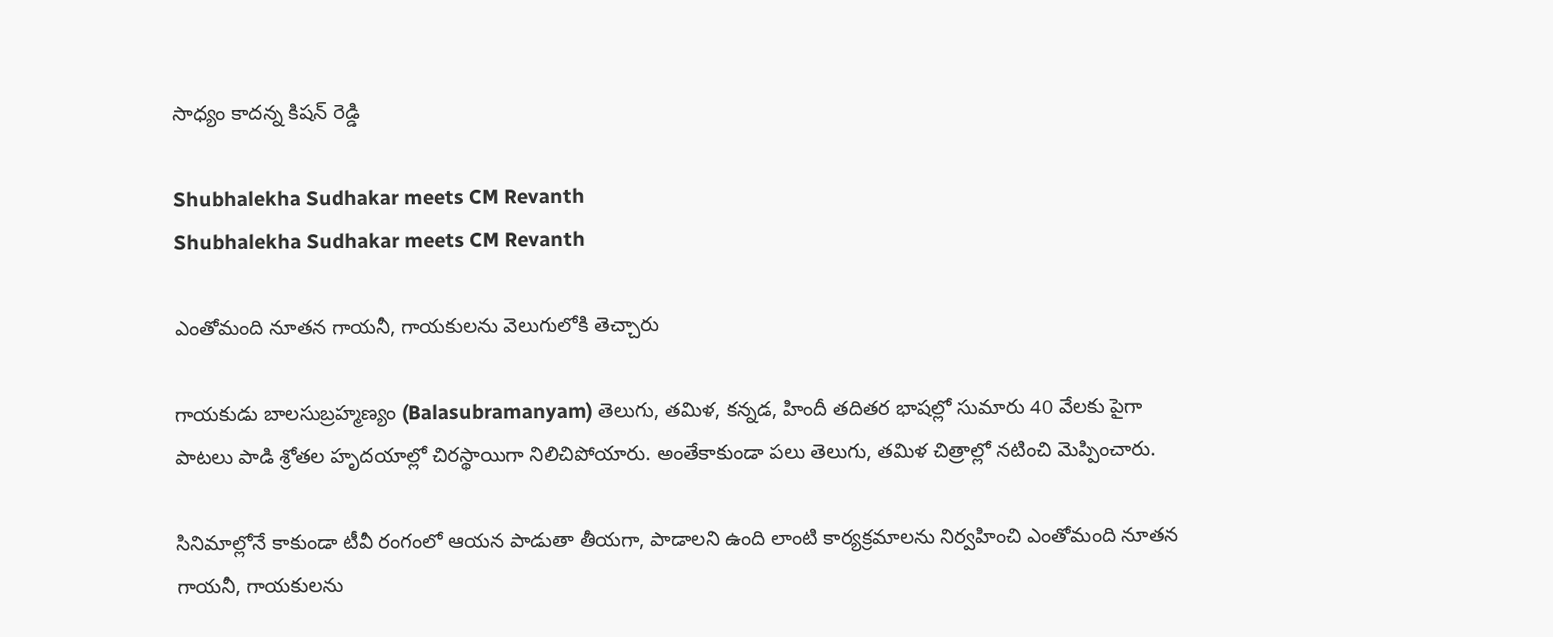సాధ్యం కాదన్న కిషన్ రెడ్డి

Shubhalekha Sudhakar meets CM Revanth
Shubhalekha Sudhakar meets CM Revanth

ఎంతోమంది నూతన గాయనీ, గాయకులను వెలుగులోకి తెచ్చారు

గాయకుడు బాలసుబ్రహ్మణ్యం (Balasubramanyam) తెలుగు, తమిళ, కన్నడ, హిందీ తదితర భాషల్లో సుమారు 40 వేలకు పైగా పాటలు పాడి శ్రోతల హృదయాల్లో చిరస్థాయిగా నిలిచిపోయారు. అంతేకాకుండా పలు తెలుగు, తమిళ చిత్రాల్లో నటించి మెప్పించారు.

సినిమాల్లోనే కాకుండా టీవీ రంగంలో ఆయన పాడుతా తీయగా, పాడాలని ఉంది లాంటి కార్యక్రమాలను నిర్వహించి ఎంతోమంది నూతన గాయనీ, గాయకులను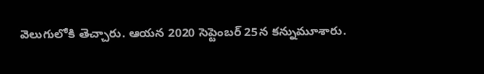వెలుగులోకి తెచ్చారు. ఆయన 2020 సెప్టెంబర్ 25న కన్నుమూశారు.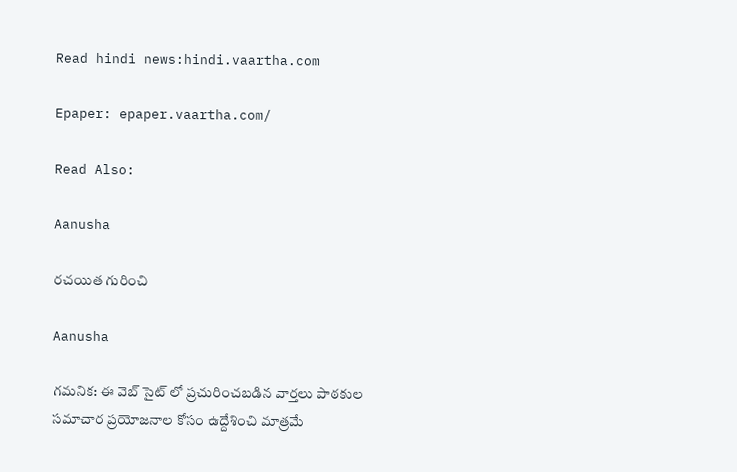Read hindi news:hindi.vaartha.com

Epaper: epaper.vaartha.com/

Read Also:

Aanusha

రచయిత గురించి

Aanusha

గమనిక: ఈ వెబ్ సైట్ లో ప్రచురించబడిన వార్తలు పాఠకుల సమాచార ప్రయోజనాల కోసం ఉద్దేశించి మాత్రమే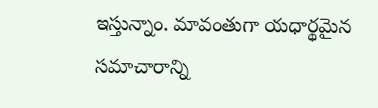ఇస్తున్నాం. మావంతుగా యధార్థమైన సమాచారాన్ని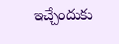ఇచ్చేందుకు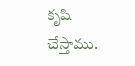కృషి చేస్తాము.